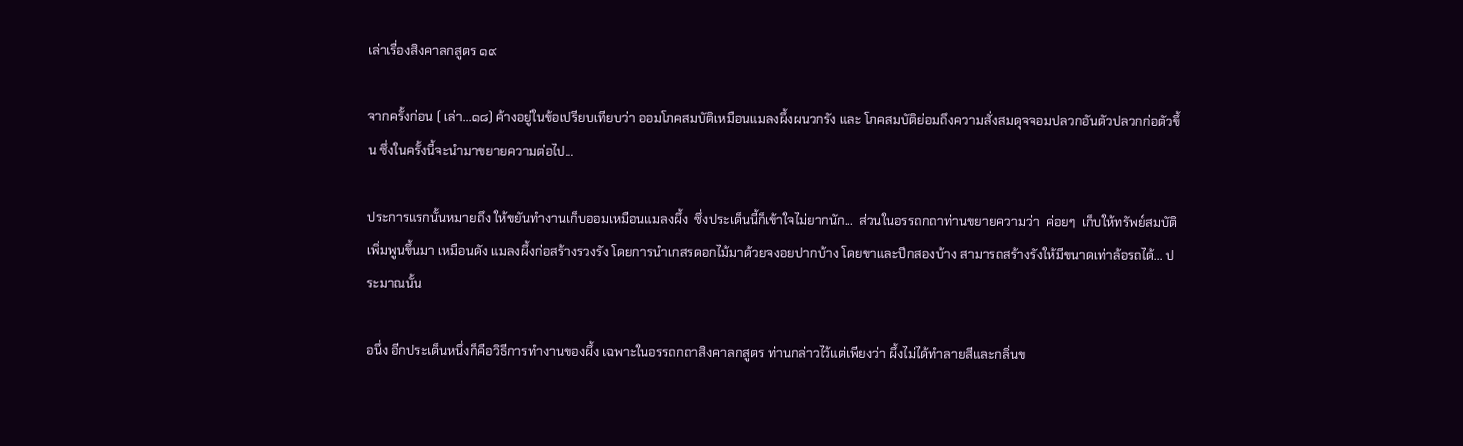เล่าเรื่องสิงคาลกสูตร ๑๙

จากครั้งก่อน ( เล่า...๑๘) ค้างอยู่ในข้อเปรียบเทียบว่า ออมโภคสมบัติเหมือนแมลงผึ้งผนวกรัง และ โภคสมบัติย่อมถึงความสั่งสมดุจจอมปลวกอันตัวปลวกก่อตัวขึ้น ซึ่งในครั้งนี้จะนำมาขยายความต่อไป...

ประการแรกนั้นหมายถึง ให้ขยันทำงานเก็บออมเหมือนแมลงผึ้ง  ซึ่งประเด็นนี้ก็เข้าใจไม่ยากนัก...  ส่วนในอรรถกถาท่านขยายความว่า  ค่อยๆ  เก็บให้ทรัพย์สมบัติเพิ่มพูนขึ้นมา เหมือนดัง แมลงผึ้งก่อสร้างรวงรัง โดยการนำเกสรดอกไม้มาด้วยจงอยปากบ้าง โดยขาและปีกสองบ้าง สามารถสร้างรังให้มีขนาดเท่าล้อรถได้... ประมาณนั้น

อนึ่ง อีกประเด็นหนึ่งก็คือวิธีการทำงานของผึ้ง เฉพาะในอรรถกถาสิงคาลกสูตร ท่านกล่าวไว้แต่เพียงว่า ผึ้งไม่ได้ทำลายสีและกลิ่นข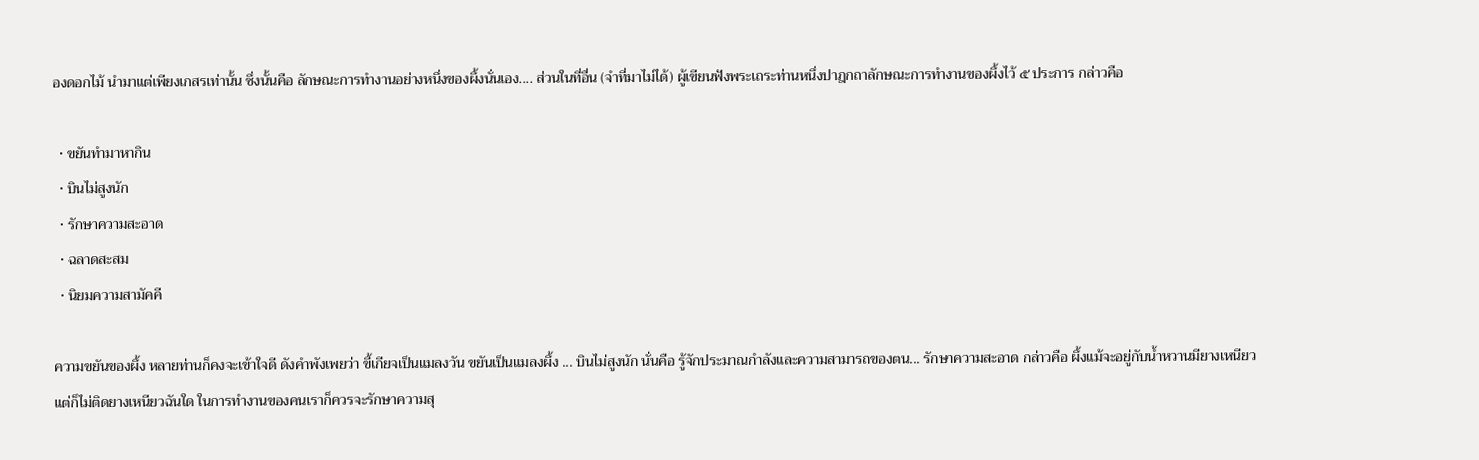องดอกไม้ นำมาแต่เพียงเกสรเท่านั้น ซึ่งนั้นคือ ลักษณะการทำงานอย่างหนึ่งของผึ้งนั่นเอง.... ส่วนในที่อื่น (จำที่มาไม่ได้) ผู้เขียนฟังพระเถระท่านหนึ่งปาฎกถาลักษณะการทำงานของผึ้งไว้ ๕ ประการ กล่าวคือ

  • ขยันทำมาหากิน
  • บินไม่สูงนัก
  • รักษาความสะอาด
  • ฉลาดสะสม
  • นิยมความสามัคคี

ความขยันของผึ้ง หลายท่านก็คงจะเข้าใจดี ดังคำพังเพยว่า ขี้เกียจเป็นแมลงวัน ขยันเป็นแมลงผึ้ง ... บินไม่สูงนัก นั่นคือ รู้จักประมาณกำลังและความสามารถของตน... รักษาความสะอาด กล่าวคือ ผึ้งแม้จะอยู่กับน้ำหวานมียางเหนียว แต่ก็ไม่ติดยางเหนียวฉันใด ในการทำงานของคนเราก็ควรจะรักษาความสุ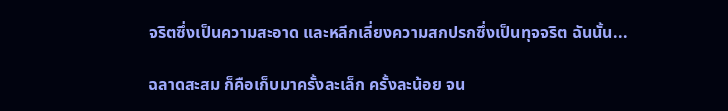จริตซึ่งเป็นความสะอาด และหลีกเลี่ยงความสกปรกซึ่งเป็นทุจจริต ฉันนั้น...

ฉลาดสะสม ก็คือเก็บมาครั้งละเล็ก ครั้งละน้อย จน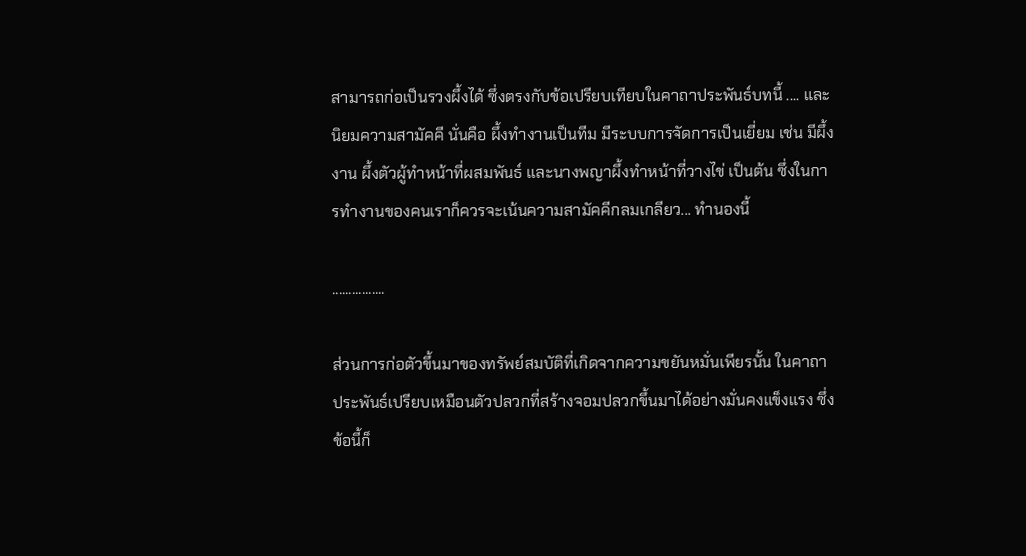สามารถก่อเป็นรวงผึ้งได้ ซึ่งตรงกับข้อเปรียบเทียบในคาถาประพันธ์บทนี้ .... และ นิยมความสามัคคี นั่นคือ ผึ้งทำงานเป็นทีม มีระบบการจัดการเป็นเยี่ยม เช่น มีผึ้งงาน ผึ้งตัวผู้ทำหน้าที่ผสมพันธ์ และนางพญาผึ้งทำหน้าที่วางไข่ เป็นต้น ซึ่งในการทำงานของคนเราก็ควรจะเน้นความสามัคคีกลมเกลียว... ทำนองนี้

................

ส่วนการก่อตัวขึ้นมาของทรัพย์สมบัติที่เกิดจากความขยันหมั่นเพียรนั้น ในคาถาประพันธ์เปรียบเหมือนตัวปลวกที่สร้างจอมปลวกขึ้นมาได้อย่างมั่นคงแข็งแรง ซึ่งข้อนี้ก็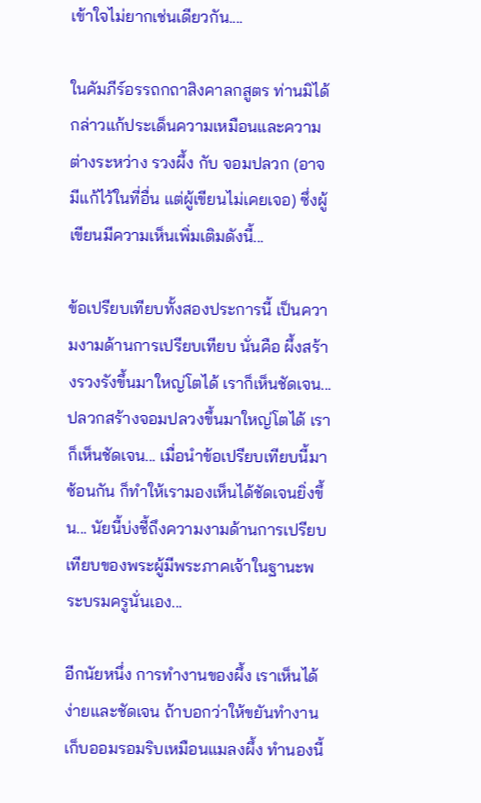เข้าใจไม่ยากเช่นเดียวกัน....

ในคัมภีร์อรรถกถาสิงคาลกสูตร ท่านมิได้กล่าวแก้ประเด็นความเหมือนและความต่างระหว่าง รวงผึ้ง กับ จอมปลวก (อาจมีแก้ไว้ในที่อื่น แต่ผู้เขียนไม่เคยเจอ) ซึ่งผู้เขียนมีความเห็นเพิ่มเติมดังนี้...

ข้อเปรียบเทียบทั้งสองประการนี้ เป็นความงามด้านการเปรียบเทียบ นั่นคือ ผึ้งสร้างรวงรังขึ้นมาใหญ่โตได้ เราก็เห็นชัดเจน... ปลวกสร้างจอมปลวงขึ้นมาใหญ่โตได้ เราก็เห็นชัดเจน... เมื่อนำข้อเปรียบเทียบนี้มาซ้อนกัน ก็ทำให้เรามองเห็นได้ชัดเจนยิ่งขึ้น... นัยนี้บ่งชี้ถึงความงามด้านการเปรียบเทียบของพระผู้มีพระภาคเจ้าในฐานะพระบรมครูนั่นเอง...

อีกนัยหนึ่ง การทำงานของผึ้ง เราเห็นได้ง่ายและชัดเจน ถ้าบอกว่าให้ขยันทำงานเก็บออมรอมริบเหมือนแมลงผึ้ง ทำนองนี้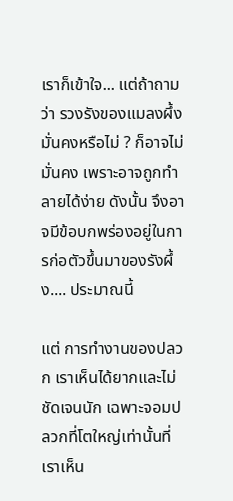เราก็เข้าใจ... แต่ถ้าถามว่า รวงรังของแมลงผึ้งมั่นคงหรือไม่ ? ก็อาจไม่มั่นคง เพราะอาจถูกทำลายได้ง่าย ดังนั้น จึงอาจมีข้อบกพร่องอยู่ในการก่อตัวขึ้นมาของรังผึ้ง.... ประมาณนี้

แต่ การทำงานของปลวก เราเห็นได้ยากและไม่ชัดเจนนัก เฉพาะจอมปลวกที่โตใหญ่เท่านั้นที่เราเห็น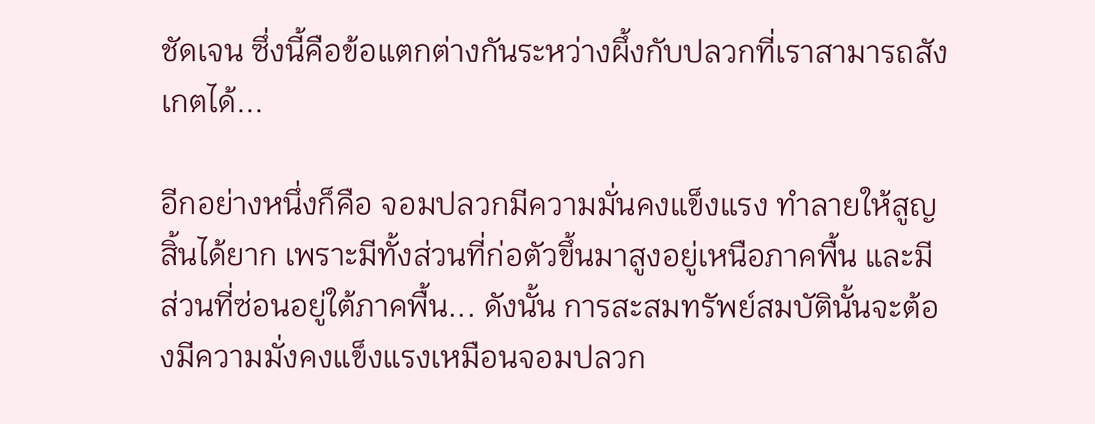ชัดเจน ซึ่งนี้คือข้อแตกต่างกันระหว่างผึ้งกับปลวกที่เราสามารถสังเกตได้...

อีกอย่างหนึ่งก็คือ จอมปลวกมีความมั่นคงแข็งแรง ทำลายให้สูญสิ้นได้ยาก เพราะมีทั้งส่วนที่ก่อตัวขึ้นมาสูงอยู่เหนือภาคพื้น และมีส่วนที่ซ่อนอยู่ใต้ภาคพื้น... ดังนั้น การสะสมทรัพย์สมบัตินั้นจะต้องมีความมั่งคงแข็งแรงเหมือนจอมปลวก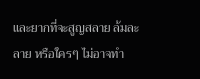และยากที่จะสูญสลาย ล้มละลาย หรือใครๆ ไม่อาจทำ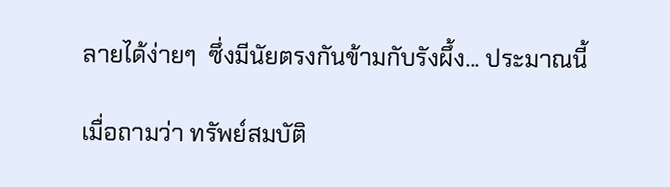ลายได้ง่ายๆ  ซึ่งมีนัยตรงกันข้ามกับรังผึ้ง... ประมาณนี้

เมื่อถามว่า ทรัพย์สมบัติ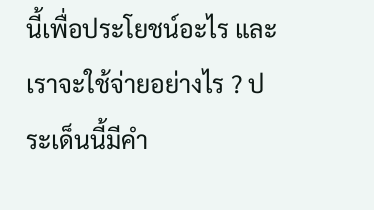นี้เพื่อประโยชน์อะไร และเราจะใช้จ่ายอย่างไร ? ประเด็นนี้มีคำ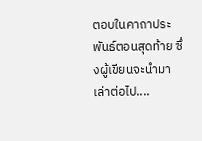ตอบในคาถาประพันธ์ตอนสุดท้าย ซึ่งผู้เขียนจะนำมาเล่าต่อไป....